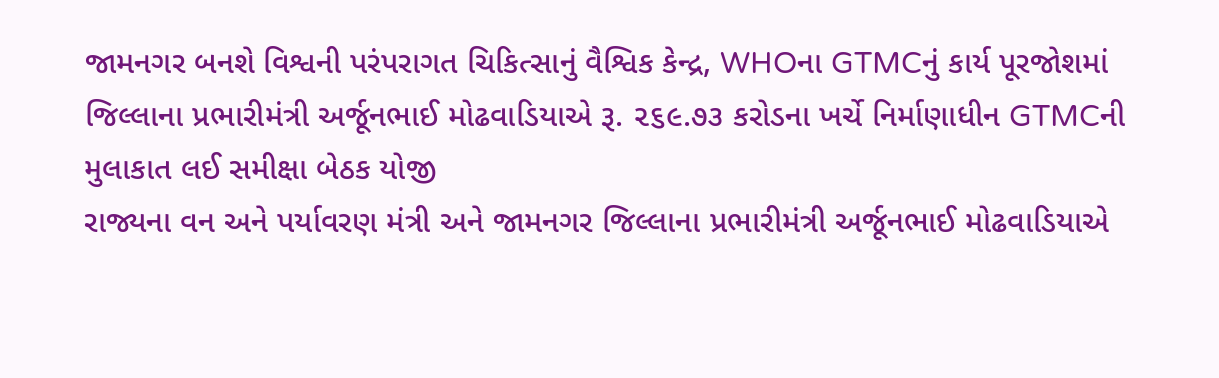જામનગર બનશે વિશ્વની પરંપરાગત ચિકિત્સાનું વૈશ્વિક કેન્દ્ર, WHOના GTMCનું કાર્ય પૂરજોશમાં
જિલ્લાના પ્રભારીમંત્રી અર્જૂનભાઈ મોઢવાડિયાએ રૂ. ૨૬૯.૭૩ કરોડના ખર્ચે નિર્માણાધીન GTMCની મુલાકાત લઈ સમીક્ષા બેઠક યોજી
રાજ્યના વન અને પર્યાવરણ મંત્રી અને જામનગર જિલ્લાના પ્રભારીમંત્રી અર્જૂનભાઈ મોઢવાડિયાએ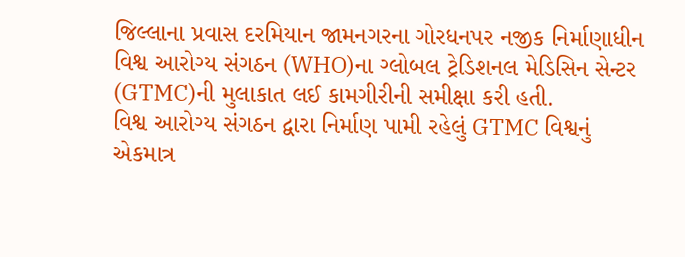જિલ્લાના પ્રવાસ દરમિયાન જામનગરના ગોરધનપર નજીક નિર્માણાધીન વિશ્વ આરોગ્ય સંગઠન (WHO)ના ગ્લોબલ ટ્રેડિશનલ મેડિસિન સેન્ટર (GTMC)ની મુલાકાત લઈ કામગીરીની સમીક્ષા કરી હતી.
વિશ્વ આરોગ્ય સંગઠન દ્વારા નિર્માણ પામી રહેલું GTMC વિશ્વનું એકમાત્ર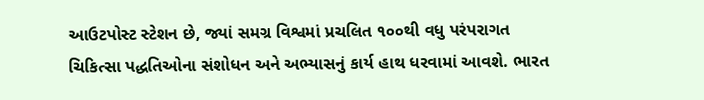આઉટપોસ્ટ સ્ટેશન છે, જ્યાં સમગ્ર વિશ્વમાં પ્રચલિત ૧૦૦થી વધુ પરંપરાગત ચિકિત્સા પદ્ધતિઓના સંશોધન અને અભ્યાસનું કાર્ય હાથ ધરવામાં આવશે. ભારત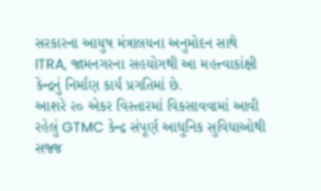સરકારના આયુષ મંત્રાલયના અનુમોદન સાથે ITRA, જામનગરના સહયોગથી આ મહત્ત્વાકાંક્ષી કેન્દ્રનું નિર્માણ કાર્ય પ્રગતિમાં છે.
આશરે ૨૦ એકર વિસ્તારમાં વિકસાવવામાં આવી રહેલું GTMC કેન્દ્ર સંપૂર્ણ આધુનિક સુવિધાઓથી સજ્જ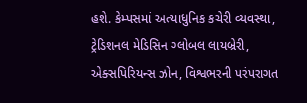હશે. કેમ્પસમાં અત્યાધુનિક કચેરી વ્યવસ્થા, ટ્રેડિશનલ મેડિસિન ગ્લોબલ લાયબ્રેરી, એક્સપિરિયન્સ ઝોન, વિશ્વભરની પરંપરાગત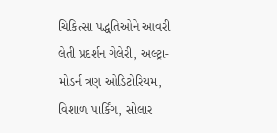ચિકિત્સા પદ્ધતિઓને આવરી લેતી પ્રદર્શન ગેલેરી, અલ્ટ્રા-મોડર્ન ત્રણ ઓડિટોરિયમ, વિશાળ પાર્કિંગ, સોલાર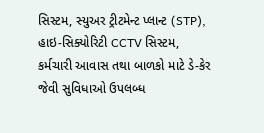સિસ્ટમ, સ્યુઅર ટ્રીટમેન્ટ પ્લાન્ટ (STP), હાઇ-સિક્યોરિટી CCTV સિસ્ટમ, કર્મચારી આવાસ તથા બાળકો માટે ડે-કેર જેવી સુવિધાઓ ઉપલબ્ધ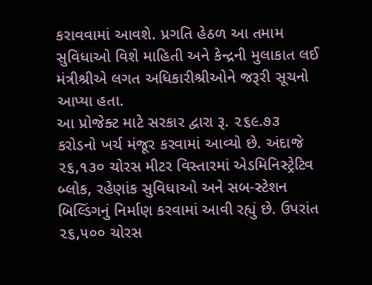કરાવવામાં આવશે. પ્રગતિ હેઠળ આ તમામ સુવિધાઓ વિશે માહિતી અને કેન્દ્રની મુલાકાત લઈ મંત્રીશ્રીએ લગત અધિકારીશ્રીઓને જરૂરી સૂચનો આપ્યા હતા.
આ પ્રોજેક્ટ માટે સરકાર દ્વારા રૂ. ૨૬૯.૭૩ કરોડનો ખર્ચ મંજૂર કરવામાં આવ્યો છે. અંદાજે ૨૬,૧૩૦ ચોરસ મીટર વિસ્તારમાં એડમિનિસ્ટ્રેટિવ બ્લોક, રહેણાંક સુવિધાઓ અને સબ-સ્ટેશન બિલ્ડિંગનું નિર્માણ કરવામાં આવી રહ્યું છે. ઉપરાંત ૨૬,૫૦૦ ચોરસ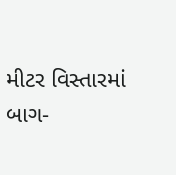મીટર વિસ્તારમાં બાગ-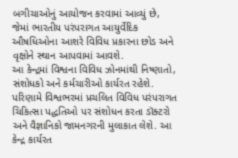બગીચાઓનું આયોજન કરવામાં આવ્યું છે, જેમાં ભારતીય પરંપરાગત આયુર્વેદિક ઔષધિઓના આશરે વિવિધ પ્રકારના છોડ અને વૃક્ષોને સ્થાન આપવામાં આવશે.
આ કેન્દ્રમાં વિશ્વના વિવિધ ઝોનમાંથી નિષ્ણાતો, સંશોધકો અને કર્મચારીઓ કાર્યરત રહેશે. પરિણામે વિશ્વભરમાં પ્રચલિત વિવિધ પરંપરાગત ચિકિત્સા પદ્ધતિઓ પર સંશોધન કરતા ડૉક્ટરો અને વૈજ્ઞાનિકો જામનગરની મુલાકાત લેશે. આ કેન્દ્ર કાર્યરત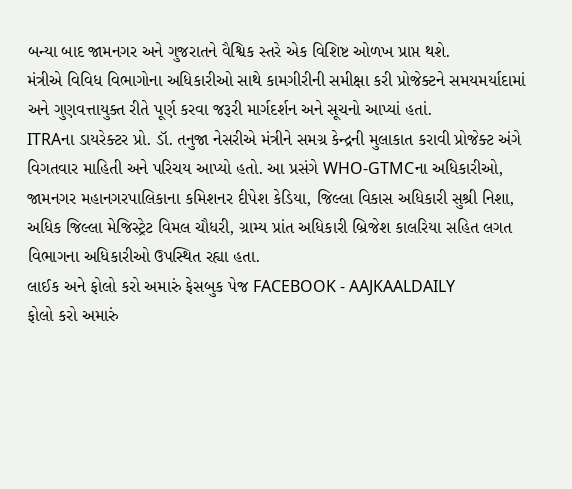બન્યા બાદ જામનગર અને ગુજરાતને વૈશ્વિક સ્તરે એક વિશિષ્ટ ઓળખ પ્રાપ્ત થશે.
મંત્રીએ વિવિધ વિભાગોના અધિકારીઓ સાથે કામગીરીની સમીક્ષા કરી પ્રોજેક્ટને સમયમર્યાદામાં અને ગુણવત્તાયુક્ત રીતે પૂર્ણ કરવા જરૂરી માર્ગદર્શન અને સૂચનો આપ્યાં હતાં.
ITRAના ડાયરેક્ટર પ્રો. ડૉ. તનુજા નેસરીએ મંત્રીને સમગ્ર કેન્દ્રની મુલાકાત કરાવી પ્રોજેક્ટ અંગે વિગતવાર માહિતી અને પરિચય આપ્યો હતો. આ પ્રસંગે WHO-GTMCના અધિકારીઓ, જામનગર મહાનગરપાલિકાના કમિશનર દીપેશ કેડિયા, જિલ્લા વિકાસ અધિકારી સુશ્રી નિશા, અધિક જિલ્લા મેજિસ્ટ્રેટ વિમલ ચૌધરી, ગ્રામ્ય પ્રાંત અધિકારી બ્રિજેશ કાલરિયા સહિત લગત વિભાગના અધિકારીઓ ઉપસ્થિત રહ્યા હતા.
લાઈક અને ફોલો કરો અમારું ફેસબુક પેજ FACEBOOK - AAJKAALDAILY
ફોલો કરો અમારું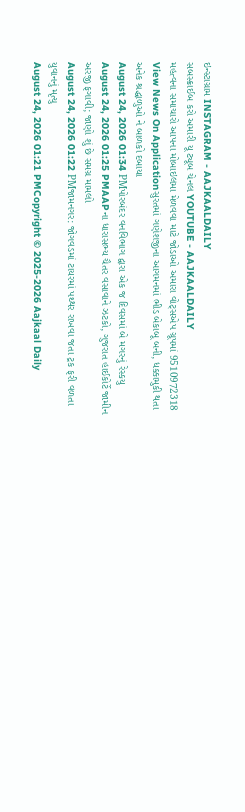ઇન્સ્ટાગ્રામ INSTAGRAM - AAJKAALDAILY
સબસ્ક્રાઈબ કરો અમારી યૂ ટ્યૂબ ચેનલ YOUTUBE - AAJKAALDAILY
મહત્વના સમાચારો આપના મોબાઇલમા મેળવવા માટે જોડાઓ અમારા વોટ્સએપ ગ્રૂપમાં 9510972318
View News On Applicationસુરતમાં ગણેશજીના આગમનમાં ભીડ બેકાબૂ બની, ધક્કામુકી થતા અનેક શ્રદ્ધાળુઓ ને બાળકો દબાયા
August 24, 2026 01:34 PMપોરબંદર વનવિભાગ દ્વારા એક જ દિવસમાં બે મગરનું રેસ્કયુ
August 24, 2026 01:25 PMAAPના ધારાસભ્ય ચૈતર વસાવાને ઝટકો, ગુજરાત હાઈકોર્ટે જામીન અરજી ફગાવી; જાણો શું છે સમગ્ર મામલો
August 24, 2026 01:22 PMજામનગર: જોગવડમાં ટાયરમાં પથ્થર રાખવા જતા ટ્રક ફરી વળતા યુવાનનું મૃત્યુ
August 24, 2026 01:21 PMCopyright © 2025-2026 Aajkaal Daily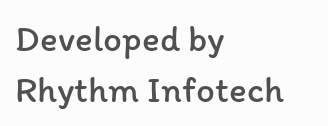Developed by Rhythm Infotech